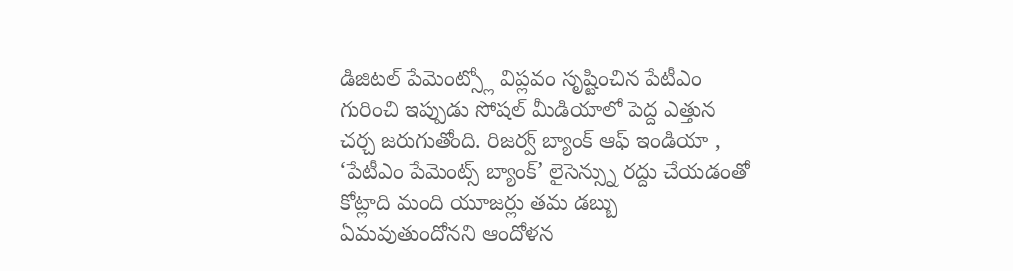డిజిటల్ పేమెంట్స్లో విప్లవం సృష్టించిన పేటీఎం గురించి ఇప్పుడు సోషల్ మీడియాలో పెద్ద ఎత్తున చర్చ జరుగుతోంది. రిజర్వ్ బ్యాంక్ ఆఫ్ ఇండియా , ‘పేటీఎం పేమెంట్స్ బ్యాంక్’ లైసెన్స్ను రద్దు చేయడంతో కోట్లాది మంది యూజర్లు తమ డబ్బు ఏమవుతుందోనని ఆందోళన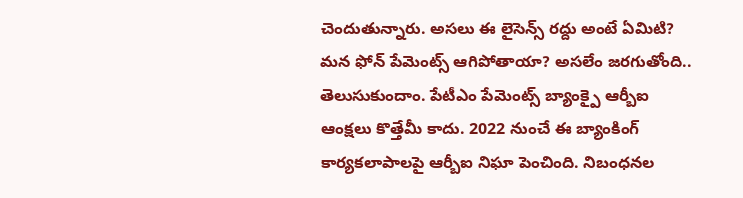చెందుతున్నారు. అసలు ఈ లైసెన్స్ రద్దు అంటే ఏమిటి? మన ఫోన్ పేమెంట్స్ ఆగిపోతాయా? అసలేం జరగుతోంది.. తెలుసుకుందాం. పేటీఎం పేమెంట్స్ బ్యాంక్పై ఆర్బీఐ ఆంక్షలు కొత్తేమీ కాదు. 2022 నుంచే ఈ బ్యాంకింగ్ కార్యకలాపాలపై ఆర్బీఐ నిఘా పెంచింది. నిబంధనల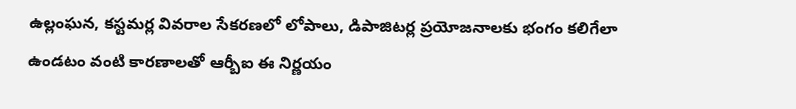ఉల్లంఘన, కస్టమర్ల వివరాల సేకరణలో లోపాలు, డిపాజిటర్ల ప్రయోజనాలకు భంగం కలిగేలా ఉండటం వంటి కారణాలతో ఆర్బీఐ ఈ నిర్ణయం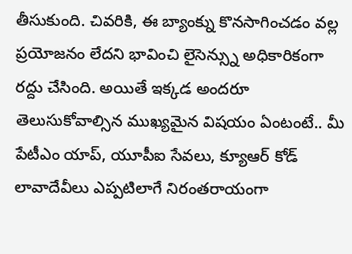తీసుకుంది. చివరికి, ఈ బ్యాంక్ను కొనసాగించడం వల్ల ప్రయోజనం లేదని భావించి లైసెన్స్ను అధికారికంగా రద్దు చేసింది. అయితే ఇక్కడ అందరూ తెలుసుకోవాల్సిన ముఖ్యమైన విషయం ఏంటంటే.. మీ పేటీఎం యాప్, యూపీఐ సేవలు, క్యూఆర్ కోడ్ లావాదేవీలు ఎప్పటిలాగే నిరంతరాయంగా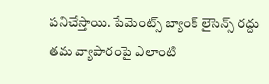పనిచేస్తాయి. పేమెంట్స్ బ్యాంక్ లైసెన్స్ రద్దు తమ వ్యాపారంపై ఎలాంటి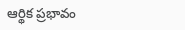ఆర్థిక ప్రభావం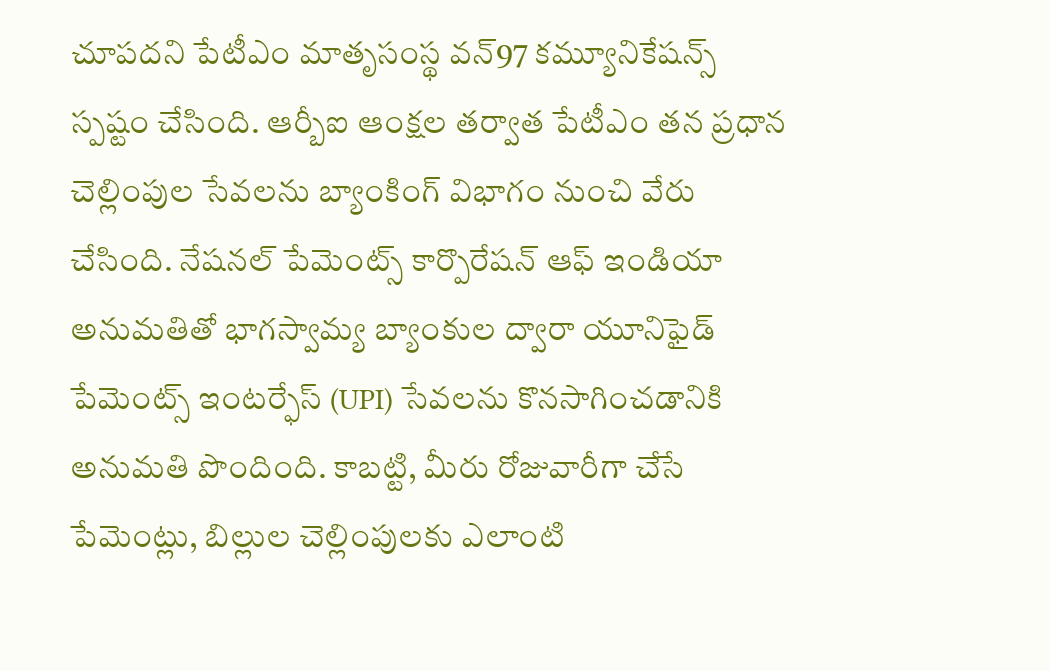చూపదని పేటీఎం మాతృసంస్థ వన్97 కమ్యూనికేషన్స్ స్పష్టం చేసింది. ఆర్బీఐ ఆంక్షల తర్వాత పేటీఎం తన ప్రధాన చెల్లింపుల సేవలను బ్యాంకింగ్ విభాగం నుంచి వేరు చేసింది. నేషనల్ పేమెంట్స్ కార్పొరేషన్ ఆఫ్ ఇండియా అనుమతితో భాగస్వామ్య బ్యాంకుల ద్వారా యూనిఫైడ్ పేమెంట్స్ ఇంటర్ఫేస్ (UPI) సేవలను కొనసాగించడానికి అనుమతి పొందింది. కాబట్టి, మీరు రోజువారీగా చేసే పేమెంట్లు, బిల్లుల చెల్లింపులకు ఎలాంటి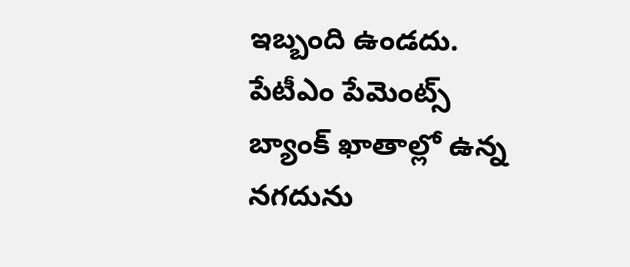ఇబ్బంది ఉండదు. పేటీఎం పేమెంట్స్ బ్యాంక్ ఖాతాల్లో ఉన్న నగదును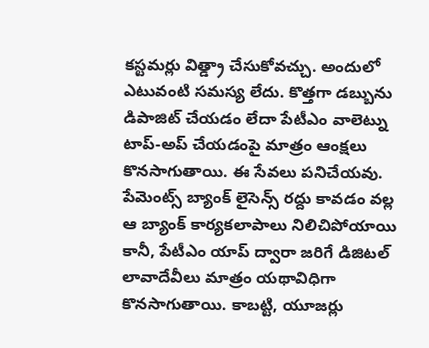కస్టమర్లు విత్డ్రా చేసుకోవచ్చు. అందులో ఎటువంటి సమస్య లేదు. కొత్తగా డబ్బును డిపాజిట్ చేయడం లేదా పేటీఎం వాలెట్ను టాప్-అప్ చేయడంపై మాత్రం ఆంక్షలు కొనసాగుతాయి. ఈ సేవలు పనిచేయవు. పేమెంట్స్ బ్యాంక్ లైసెన్స్ రద్దు కావడం వల్ల ఆ బ్యాంక్ కార్యకలాపాలు నిలిచిపోయాయి కానీ, పేటీఎం యాప్ ద్వారా జరిగే డిజిటల్ లావాదేవీలు మాత్రం యథావిధిగా కొనసాగుతాయి. కాబట్టి, యూజర్లు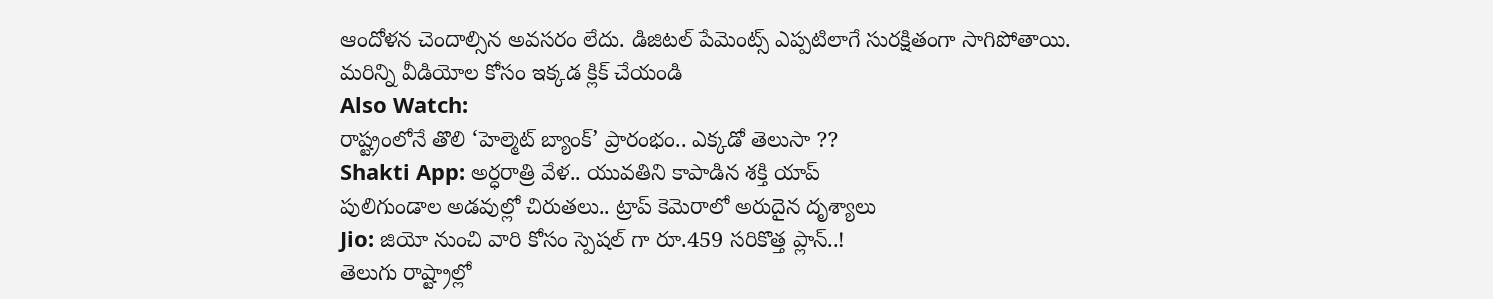ఆందోళన చెందాల్సిన అవసరం లేదు. డిజిటల్ పేమెంట్స్ ఎప్పటిలాగే సురక్షితంగా సాగిపోతాయి.
మరిన్ని వీడియోల కోసం ఇక్కడ క్లిక్ చేయండి
Also Watch:
రాష్ట్రంలోనే తొలి ‘హెల్మెట్ బ్యాంక్’ ప్రారంభం.. ఎక్కడో తెలుసా ??
Shakti App: అర్ధరాత్రి వేళ.. యువతిని కాపాడిన శక్తి యాప్
పులిగుండాల అడవుల్లో చిరుతలు.. ట్రాప్ కెమెరాలో అరుదైన దృశ్యాలు
Jio: జియో నుంచి వారి కోసం స్పెషల్ గా రూ.459 సరికొత్త ప్లాన్..!
తెలుగు రాష్ట్రాల్లో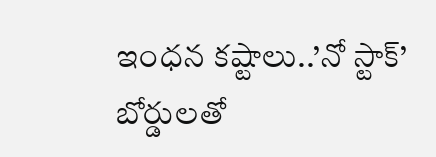ఇంధన కష్టాలు..’నో స్టాక్’ బోర్డులతో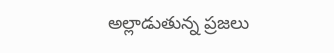అల్లాడుతున్న ప్రజలు